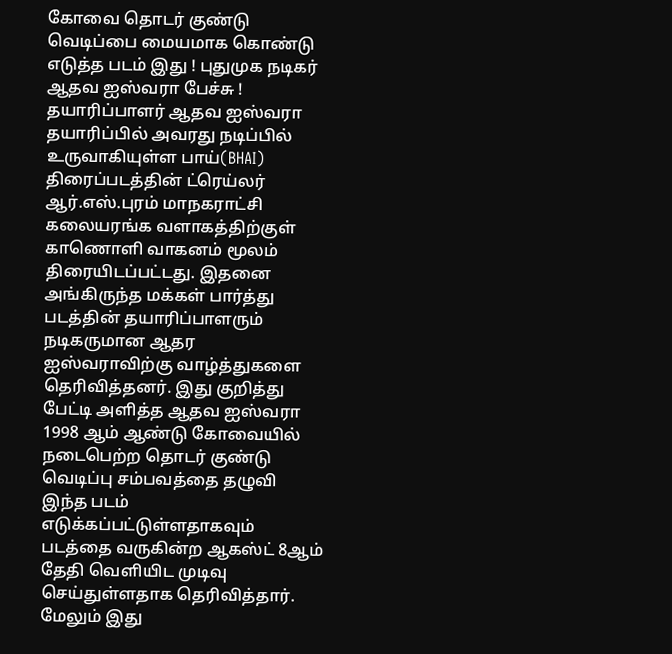கோவை தொடர் குண்டு வெடிப்பை மையமாக கொண்டு எடுத்த படம் இது ! புதுமுக நடிகர் ஆதவ ஐஸ்வரா பேச்சு !
தயாரிப்பாளர் ஆதவ ஐஸ்வரா தயாரிப்பில் அவரது நடிப்பில் உருவாகியுள்ள பாய்(BHAI) திரைப்படத்தின் ட்ரெய்லர் ஆர்.எஸ்.புரம் மாநகராட்சி கலையரங்க வளாகத்திற்குள் காணொளி வாகனம் மூலம் திரையிடப்பட்டது. இதனை அங்கிருந்த மக்கள் பார்த்து படத்தின் தயாரிப்பாளரும் நடிகருமான ஆதர ஐஸ்வராவிற்கு வாழ்த்துகளை தெரிவித்தனர். இது குறித்து பேட்டி அளித்த ஆதவ ஐஸ்வரா 1998 ஆம் ஆண்டு கோவையில் நடைபெற்ற தொடர் குண்டு வெடிப்பு சம்பவத்தை தழுவி இந்த படம் எடுக்கப்பட்டுள்ளதாகவும் படத்தை வருகின்ற ஆகஸ்ட் 8ஆம் தேதி வெளியிட முடிவு செய்துள்ளதாக தெரிவித்தார். மேலும் இது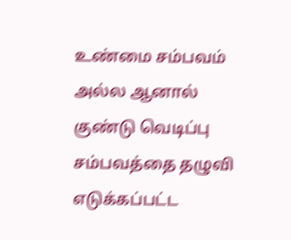உண்மை சம்பவம் அல்ல ஆனால் குண்டு வெடிப்பு சம்பவத்தை தழுவி எடுக்கப்பட்ட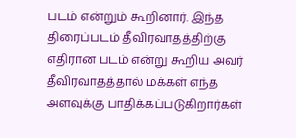படம் என்றும் கூறினார். இந்த திரைப்படம் தீவிரவாதத்திற்கு எதிரான படம் என்று கூறிய அவர் தீவிரவாதத்தால் மக்கள் எந்த அளவுக்கு பாதிக்கப்படுகிறார்கள்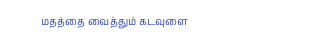மதத்தை வைத்தும் கடவுளை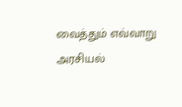வைத்தும் எவ்வாறு அரசியல்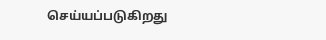செய்யப்படுகிறது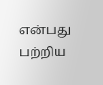என்பது பற்றிய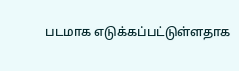படமாக எடுக்கப்பட்டுள்ளதாக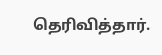தெரிவித்தார்.